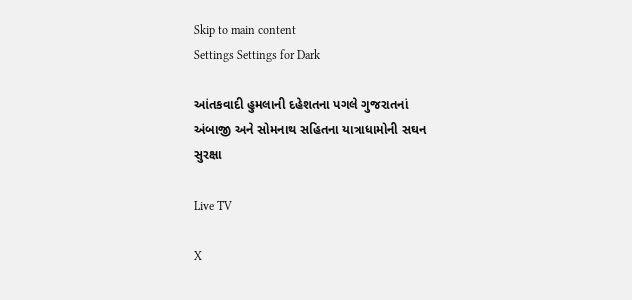Skip to main content
Settings Settings for Dark

આંતકવાદી હુમલાની દહેશતના પગલે ગુજરાતનાં અંબાજી અને સોમનાથ સહિતના યાત્રાધામોની સઘન સુરક્ષા

Live TV

X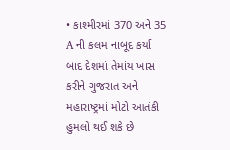• કાશ્મીરમાં 370 અને 35 A ની કલમ નાબૂદ કર્યા બાદ દેશમાં તેમાંય ખાસ કરીને ગુજરાત અને મહારાષ્ટ્રમાં મોટો આતંકી હુમલો થઈ શકે છે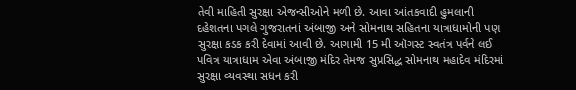તેવી માહિતી સુરક્ષા એજન્સીઓને મળી છે. આવા આંતકવાદી હુમલાની દહેશતના પગલે ગુજરાતનાં અંબાજી અને સોમનાથ સહિતના યાત્રાધામોની પણ સુરક્ષા કડક કરી દેવામાં આવી છે. આગામી 15 મી ઑગસ્ટ સ્વતંત્ર પર્વને લઈ પવિત્ર યાત્રાધામ એવા અંબાજી મંદિર તેમજ સુપ્રસિદ્ધ સોમનાથ મહાદેવ મંદિરમાં સુરક્ષા વ્યવસ્થા સધન કરી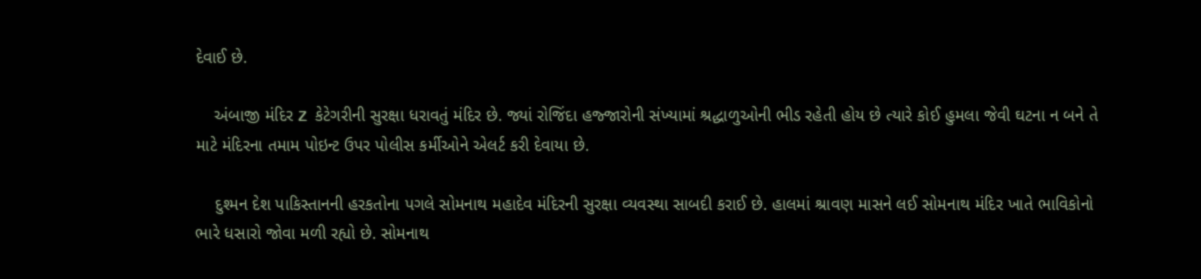દેવાઈ છે.

    અંબાજી મંદિર Z  કેટેગરીની સુરક્ષા ધરાવતું મંદિર છે. જ્યાં રોજિંદા હજ્જારોની સંખ્યામાં શ્રદ્ધાળુઓની ભીડ રહેતી હોય છે ત્યારે કોઈ હુમલા જેવી ઘટના ન બને તે માટે મંદિરના તમામ પોઇન્ટ ઉપર પોલીસ કર્મીઓને એલર્ટ કરી દેવાયા છે.

    દુશ્મન દેશ પાકિસ્તાનની હરકતોના પગલે સોમનાથ મહાદેવ મંદિરની સુરક્ષા વ્યવસ્થા સાબદી કરાઈ છે. હાલમાં શ્રાવણ માસને લઈ સોમનાથ મંદિર ખાતે ભાવિકોનો ભારે ધસારો જોવા મળી રહ્યો છે. સોમનાથ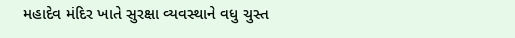મહાદેવ મંદિર ખાતે સુરક્ષા વ્યવસ્થાને વધુ ચુસ્ત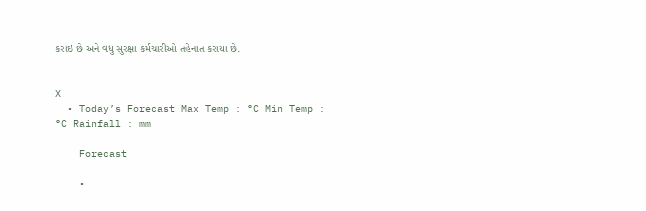કરાઇ છે અને વધુ સુરક્ષા કર્મચારીઓ તહેનાત કરાયા છે.


X
  • Today’s Forecast Max Temp : °C Min Temp : °C Rainfall : mm

    Forecast

    •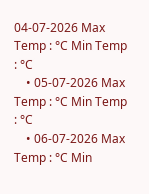04-07-2026 Max Temp : °C Min Temp : °C
    • 05-07-2026 Max Temp : °C Min Temp : °C
    • 06-07-2026 Max Temp : °C Min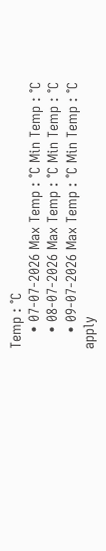Temp : °C
    • 07-07-2026 Max Temp : °C Min Temp : °C
    • 08-07-2026 Max Temp : °C Min Temp : °C
    • 09-07-2026 Max Temp : °C Min Temp : °C
apply